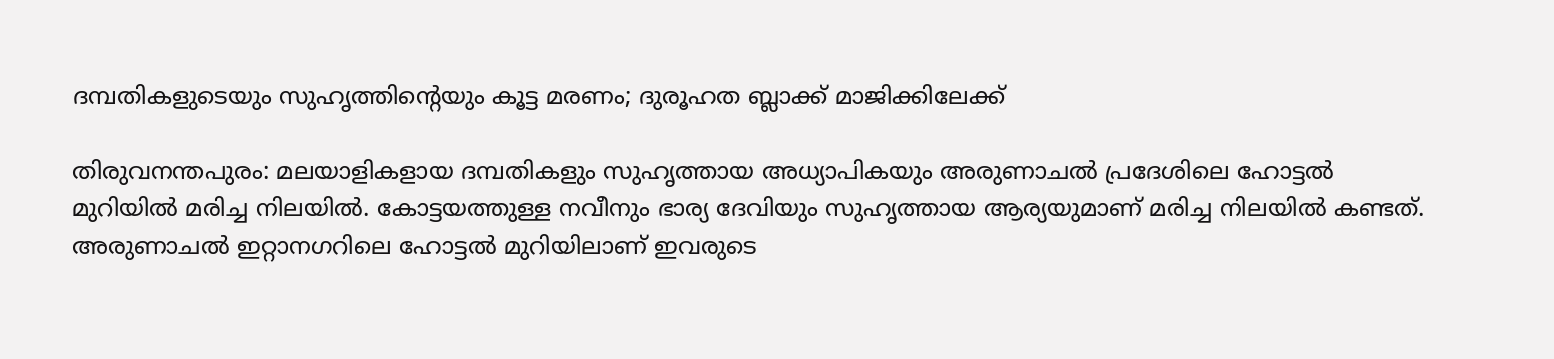ദമ്പതികളുടെയും സുഹൃത്തിന്റെയും കൂട്ട മരണം; ദുരൂഹത ബ്ലാക്ക് മാജിക്കിലേക്ക്

തിരുവനന്തപുരം: മലയാളികളായ ദമ്പതികളും സുഹൃത്തായ അധ്യാപികയും അരുണാചല്‍ പ്രദേശിലെ ഹോട്ടല്‍ മുറിയില്‍ മരിച്ച നിലയില്‍. കോട്ടയത്തുള്ള നവീനും ഭാര്യ ദേവിയും സുഹൃത്തായ ആര്യയുമാണ്‌ മരിച്ച നിലയില്‍ കണ്ടത്. അരുണാചല്‍ ഇറ്റാനഗറിലെ ഹോട്ടല്‍ മുറിയിലാണ് ഇവരുടെ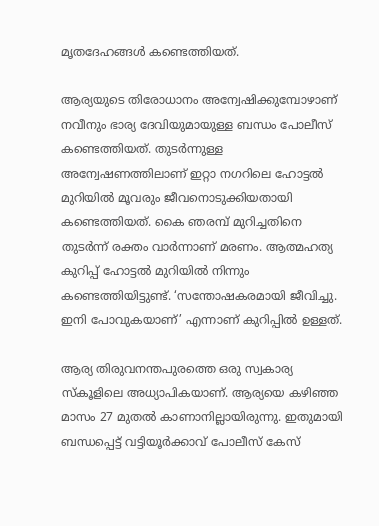മൃതദേഹങ്ങള്‍ കണ്ടെത്തിയത്.

ആര്യയുടെ തിരോധാനം അന്വേഷിക്കുമ്പോഴാണ് നവീനും ഭാര്യ ദേവിയുമായുള്ള ബന്ധം പോലീസ് കണ്ടെത്തിയത്. തുടര്‍ന്നുള്ള അന്വേഷണത്തിലാണ് ഇറ്റാ നഗറിലെ ഹോട്ടല്‍ മുറിയില്‍ മൂവരും ജീവനൊടുക്കിയതായി കണ്ടെത്തിയത്. കൈ ഞരമ്പ് മുറിച്ചതിനെ തുടര്‍ന്ന് രക്തം വാര്‍ന്നാണ് മരണം. ആത്മഹത്യ കുറിപ്പ് ഹോട്ടല്‍ മുറിയില്‍ നിന്നും കണ്ടെത്തിയിട്ടുണ്ട്. ‘സന്തോഷകരമായി ജീവിച്ചു. ഇനി പോവുകയാണ്’ എന്നാണ് കുറിപ്പില്‍ ഉള്ളത്.

ആര്യ തിരുവനന്തപുരത്തെ ഒരു സ്വകാര്യ സ്കൂളിലെ അധ്യാപികയാണ്. ആര്യയെ കഴിഞ്ഞ മാസം 27 മുതല്‍ കാണാനില്ലായിരുന്നു. ഇതുമായി ബന്ധപ്പെട്ട് വട്ടിയൂര്‍ക്കാവ് പോലീസ് കേസ്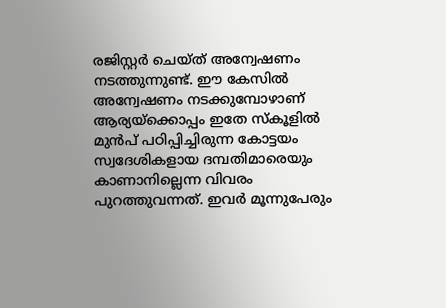രജിസ്റ്റര്‍ ചെയ്ത് അന്വേഷണം നടത്തുന്നുണ്ട്. ഈ കേസില്‍ അന്വേഷണം നടക്കുമ്പോഴാണ് ആര്യയ്ക്കൊപ്പം ഇതേ സ്കൂളില്‍ മുന്‍പ് പഠിപ്പിച്ചിരുന്ന കോട്ടയം സ്വദേശികളായ ദമ്പതിമാരെയും കാണാനില്ലെന്ന വിവരം പുറത്തുവന്നത്. ഇവര്‍ മൂന്നുപേരും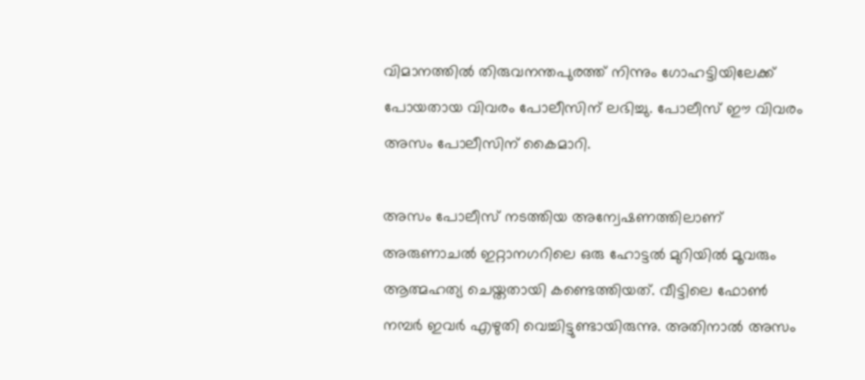വിമാനത്തില്‍ തിരുവനന്തപുരത്ത് നിന്നും ഗോഹട്ടിയിലേക്ക് പോയതായ വിവരം പോലീസിന് ലഭിച്ചു. പോലീസ് ഈ വിവരം അസം പോലീസിന് കൈമാറി.

അസം പോലീസ് നടത്തിയ അന്വേഷണത്തിലാണ് അരുണാചല്‍ ഇറ്റാനഗറിലെ ഒരു ഹോട്ടല്‍ മുറിയില്‍ മൂവരും ആത്മഹത്യ ചെയ്തതായി കണ്ടെത്തിയത്. വീട്ടിലെ ഫോണ്‍ നമ്പര്‍ ഇവര്‍ എഴുതി വെച്ചിട്ടുണ്ടായിരുന്നു. അതിനാല്‍ അസം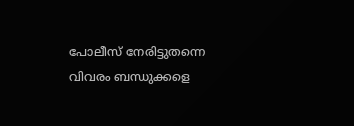പോലീസ് നേരിട്ടുതന്നെ വിവരം ബന്ധുക്കളെ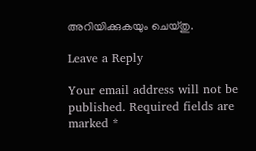അറിയിക്കുകയും ചെയ്തു.

Leave a Reply

Your email address will not be published. Required fields are marked *